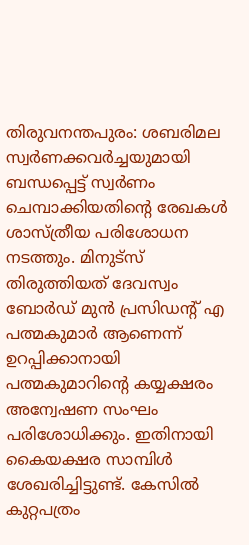തിരുവനന്തപുരം: ശബരിമല സ്വർണക്കവർച്ചയുമായി ബന്ധപ്പെട്ട് സ്വർണം ചെമ്പാക്കിയതിന്റെ രേഖകൾ ശാസ്ത്രീയ പരിശോധന നടത്തും. മിനുട്സ് തിരുത്തിയത് ദേവസ്വം ബോർഡ് മുൻ പ്രസിഡന്റ് എ പത്മകുമാർ ആണെന്ന് ഉറപ്പിക്കാനായി പത്മകുമാറിന്റെ കയ്യക്ഷരം അന്വേഷണ സംഘം പരിശോധിക്കും. ഇതിനായി കൈയക്ഷര സാമ്പിൾ ശേഖരിച്ചിട്ടുണ്ട്. കേസിൽ കുറ്റപത്രം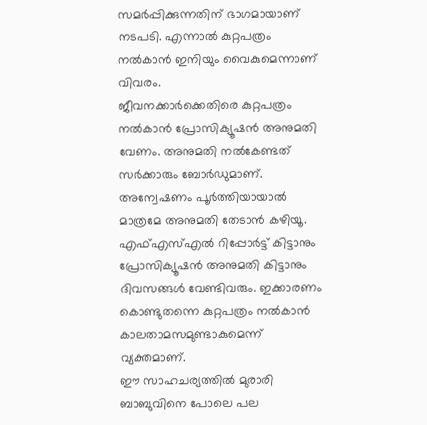സമർപ്പിക്കുന്നതിന് ഭാഗമായാണ് നടപടി. എന്നാൽ കുറ്റപത്രം നൽകാൻ ഇനിയും വൈകുമെന്നാണ് വിവരം.
ജീവനക്കാർക്കെതിരെ കുറ്റപത്രം നൽകാൻ പ്രോസിക്യൂഷൻ അനുമതി വേണം. അനുമതി നൽകേണ്ടത് സർക്കാരും ബോർഡുമാണ്. അന്വേഷണം പൂർത്തിയായാൽ മാത്രമേ അനുമതി തേടാൻ കഴിയൂ. എഫ്എസ്എൽ റിപ്പോർട്ട് കിട്ടാനും പ്രോസിക്യൂഷൻ അനുമതി കിട്ടാനും ദിവസങ്ങൾ വേണ്ടിവരും. ഇക്കാരണം കൊണ്ടുതന്നെ കുറ്റപത്രം നൽകാൻ കാലതാമസമുണ്ടാകുമെന്ന് വ്യക്തമാണ്.
ഈ സാഹചര്യത്തിൽ മുരാരി ബാബുവിനെ പോലെ പല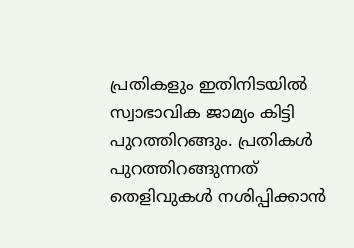പ്രതികളും ഇതിനിടയിൽ സ്വാഭാവിക ജാമ്യം കിട്ടി പുറത്തിറങ്ങും. പ്രതികൾ പുറത്തിറങ്ങുന്നത് തെളിവുകൾ നശിപ്പിക്കാൻ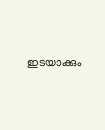ഇടയാക്കും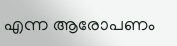എന്ന ആരോപണം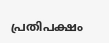പ്രതിപക്ഷം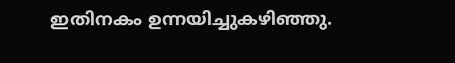ഇതിനകം ഉന്നയിച്ചുകഴിഞ്ഞു.